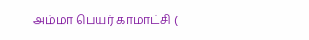அம்மா பெயர் காமாட்சி (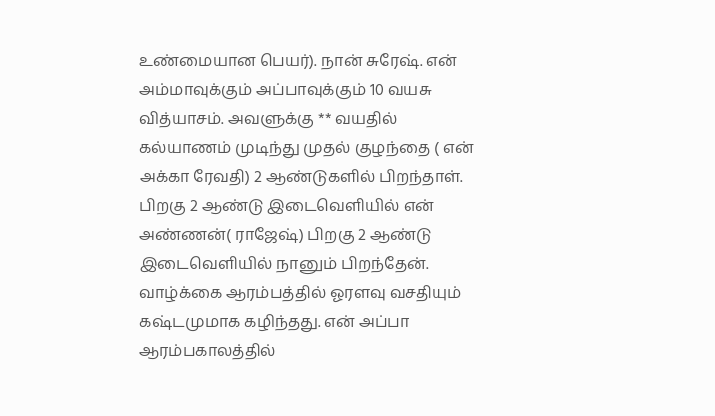உண்மையான பெயர்). நான் சுரேஷ். என் அம்மாவுக்கும் அப்பாவுக்கும் 10 வயசு வித்யாசம். அவளுக்கு ** வயதில் கல்யாணம் முடிந்து முதல் குழந்தை ( என் அக்கா ரேவதி) 2 ஆண்டுகளில் பிறந்தாள். பிறகு 2 ஆண்டு இடைவெளியில் என் அண்ணன்( ராஜேஷ்) பிறகு 2 ஆண்டு இடைவெளியில் நானும் பிறந்தேன்.
வாழ்க்கை ஆரம்பத்தில் ஓரளவு வசதியும் கஷ்டமுமாக கழிந்தது. என் அப்பா ஆரம்பகாலத்தில்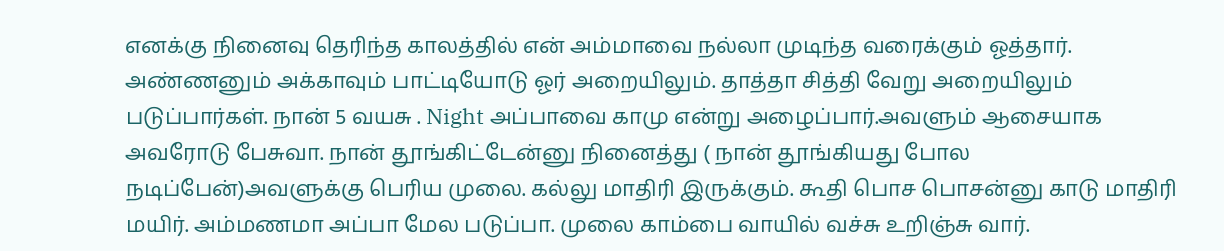எனக்கு நினைவு தெரிந்த காலத்தில் என் அம்மாவை நல்லா முடிந்த வரைக்கும் ஓத்தார். அண்ணனும் அக்காவும் பாட்டியோடு ஓர் அறையிலும். தாத்தா சித்தி வேறு அறையிலும் படுப்பார்கள். நான் 5 வயசு . Night அப்பாவை காமு என்று அழைப்பார்.அவளும் ஆசையாக அவரோடு பேசுவா. நான் தூங்கிட்டேன்னு நினைத்து ( நான் தூங்கியது போல நடிப்பேன்)அவளுக்கு பெரிய முலை. கல்லு மாதிரி இருக்கும். கூதி பொச பொசன்னு காடு மாதிரி மயிர். அம்மணமா அப்பா மேல படுப்பா. முலை காம்பை வாயில் வச்சு உறிஞ்சு வார்.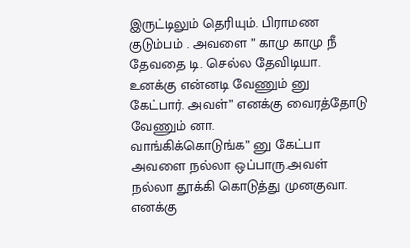இருட்டிலும் தெரியும். பிராமண குடும்பம் . அவளை ” காமு காமு நீ தேவதை டி. செல்ல தேவிடியா. உனக்கு என்னடி வேணும் னு கேட்பார். அவள்” எனக்கு வைரத்தோடு வேணும் னா.
வாங்கிக்கொடுங்க” னு கேட்பா
அவளை நல்லா ஒப்பாரு.அவள் நல்லா தூக்கி கொடுத்து முனகுவா. எனக்கு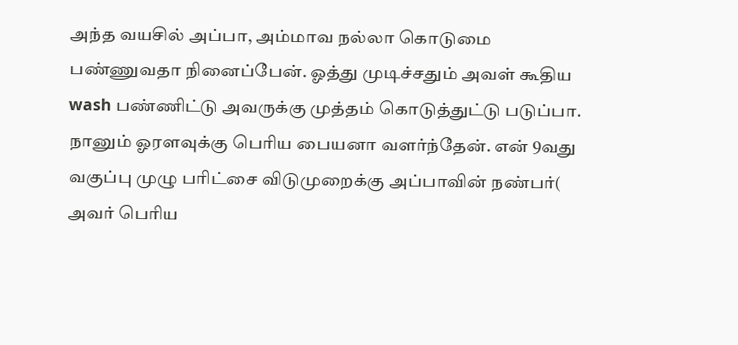அந்த வயசில் அப்பா, அம்மாவ நல்லா கொடுமை பண்ணுவதா நினைப்பேன். ஓத்து முடிச்சதும் அவள் கூதிய wash பண்ணிட்டு அவருக்கு முத்தம் கொடுத்துட்டு படுப்பா. நானும் ஓரளவுக்கு பெரிய பையனா வளர்ந்தேன். என் 9வது வகுப்பு முழு பரிட்சை விடுமுறைக்கு அப்பாவின் நண்பர்( அவர் பெரிய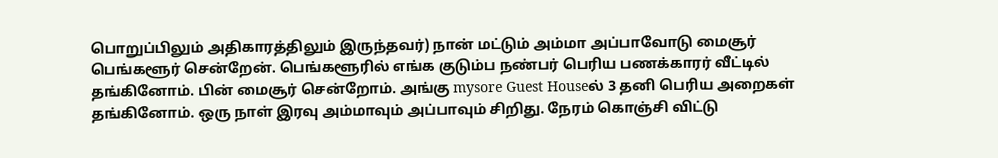பொறுப்பிலும் அதிகாரத்திலும் இருந்தவர்) நான் மட்டும் அம்மா அப்பாவோடு மைசூர் பெங்களூர் சென்றேன். பெங்களூரில் எங்க குடும்ப நண்பர் பெரிய பணக்காரர் வீட்டில் தங்கினோம். பின் மைசூர் சென்றோம். அங்கு mysore Guest Houseல் 3 தனி பெரிய அறைகள் தங்கினோம். ஒரு நாள் இரவு அம்மாவும் அப்பாவும் சிறிது. நேரம் கொஞ்சி விட்டு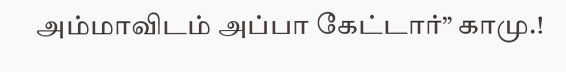அம்மாவிடம் அப்பா கேட்டார்” காமு.!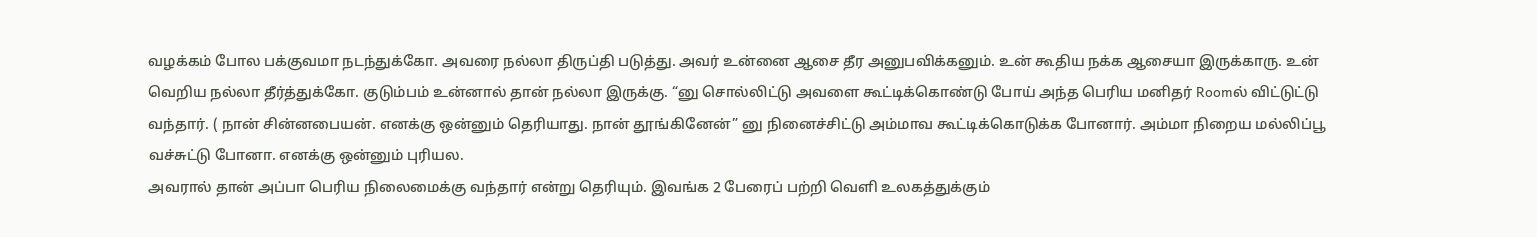வழக்கம் போல பக்குவமா நடந்துக்கோ. அவரை நல்லா திருப்தி படுத்து. அவர் உன்னை ஆசை தீர அனுபவிக்கனும். உன் கூதிய நக்க ஆசையா இருக்காரு. உன் வெறிய நல்லா தீர்த்துக்கோ. குடும்பம் உன்னால் தான் நல்லா இருக்கு. “னு சொல்லிட்டு அவளை கூட்டிக்கொண்டு போய் அந்த பெரிய மனிதர் Roomல் விட்டுட்டு வந்தார். ( நான் சின்னபையன். எனக்கு ஒன்னும் தெரியாது. நான் தூங்கினேன்” னு நினைச்சிட்டு அம்மாவ கூட்டிக்கொடுக்க போனார். அம்மா நிறைய மல்லிப்பூ வச்சுட்டு போனா. எனக்கு ஒன்னும் புரியல.
அவரால் தான் அப்பா பெரிய நிலைமைக்கு வந்தார் என்று தெரியும். இவங்க 2 பேரைப் பற்றி வெளி உலகத்துக்கும்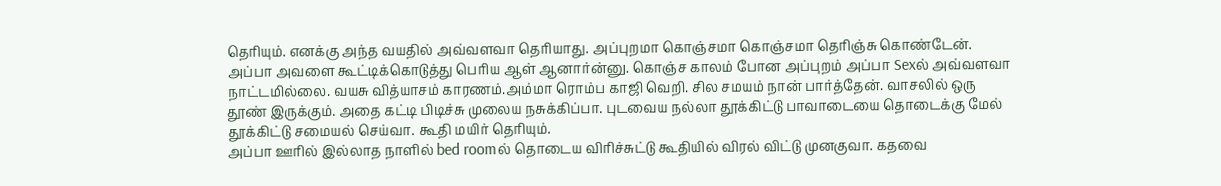தெரியும். எனக்கு அந்த வயதில் அவ்வளவா தெரியாது. அப்புறமா கொஞ்சமா கொஞ்சமா தெரிஞ்சு கொண்டேன்.
அப்பா அவளை கூட்டிக்கொடுத்து பெரிய ஆள் ஆனார்ன்னு. கொஞ்ச காலம் போன அப்புறம் அப்பா Sexல் அவ்வளவா நாட்டமில்லை. வயசு வித்யாசம் காரணம்.அம்மா ரொம்ப காஜி வெறி. சில சமயம் நான் பார்த்தேன். வாசலில் ஒரு தூண் இருக்கும். அதை கட்டி பிடிச்சு முலைய நசுக்கிப்பா. புடவைய நல்லா தூக்கிட்டு பாவாடையை தொடைக்கு மேல் தூக்கிட்டு சமையல் செய்வா. கூதி மயிர் தெரியும்.
அப்பா ஊரில் இல்லாத நாளில் bed roomல் தொடைய விரிச்சுட்டு கூதியில் விரல் விட்டு முனகுவா. கதவை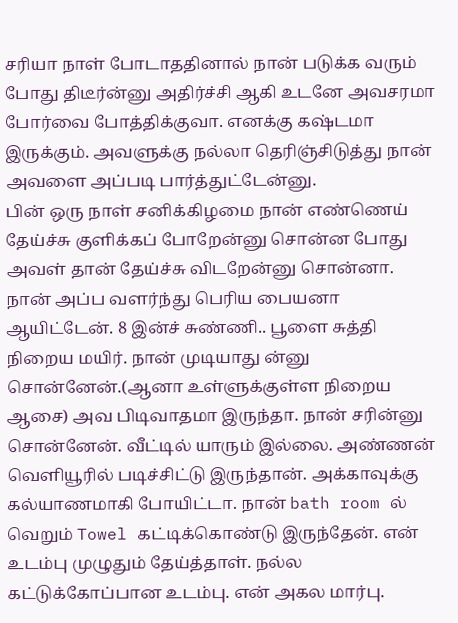சரியா நாள் போடாததினால் நான் படுக்க வரும் போது திடீர்ன்னு அதிர்ச்சி ஆகி உடனே அவசரமா போர்வை போத்திக்குவா. எனக்கு கஷ்டமா இருக்கும். அவளுக்கு நல்லா தெரிஞ்சிடுத்து நான் அவளை அப்படி பார்த்துட்டேன்னு.
பின் ஒரு நாள் சனிக்கிழமை நான் எண்ணெய் தேய்ச்சு குளிக்கப் போறேன்னு சொன்ன போது அவள் தான் தேய்ச்சு விடறேன்னு சொன்னா. நான் அப்ப வளர்ந்து பெரிய பையனா ஆயிட்டேன். 8 இன்ச் சுண்ணி.. பூளை சுத்தி நிறைய மயிர். நான் முடியாது ன்னு சொன்னேன்.(ஆனா உள்ளுக்குள்ள நிறைய ஆசை) அவ பிடிவாதமா இருந்தா. நான் சரின்னு சொன்னேன். வீட்டில் யாரும் இல்லை. அண்ணன் வெளியூரில் படிச்சிட்டு இருந்தான். அக்காவுக்கு கல்யாணமாகி போயிட்டா. நான் bath room ல் வெறும் Towel கட்டிக்கொண்டு இருந்தேன். என் உடம்பு முழுதும் தேய்த்தாள். நல்ல கட்டுக்கோப்பான உடம்பு. என் அகல மார்பு.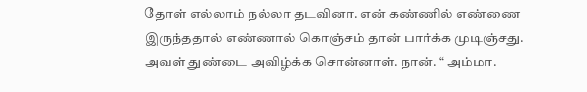தோள் எல்லாம் நல்லா தடவினா. என் கண்ணில் எண்ணை இருந்ததால் எண்ணால் கொஞ்சம் தான் பார்க்க முடிஞ்சது.
அவள் துண்டை அவிழ்க்க சொன்னாள். நான். “ அம்மா.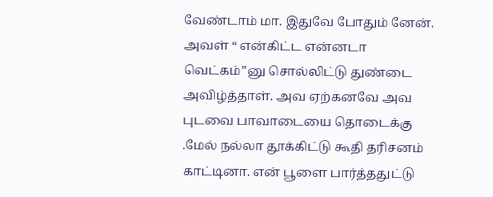வேண்டாம் மா. இதுவே போதும் னேன். அவள் “ என்கிட்ட என்னடா வெட்கம்”னு சொல்லிட்டு துண்டை அவிழ்த்தாள். அவ ஏற்கனவே அவ புடவை பாவாடையை தொடைக்கு .மேல் நல்லா தூக்கிட்டு கூதி தரிசனம் காட்டினா. என் பூளை பார்த்ததுட்டு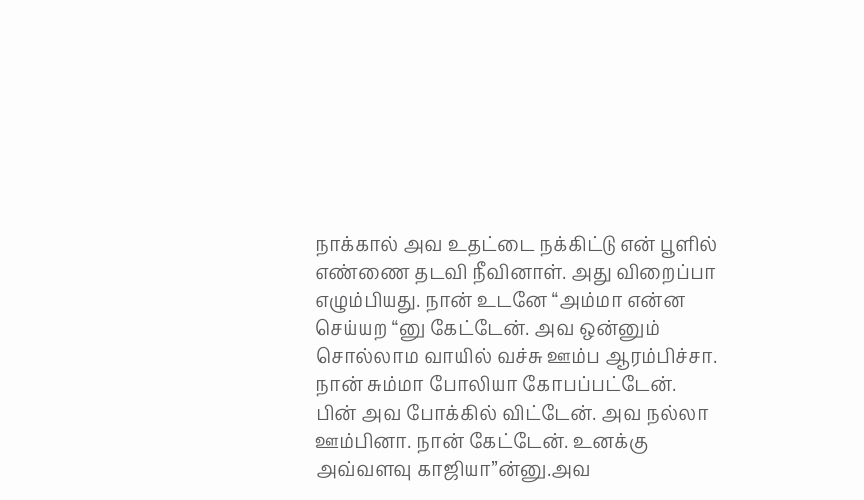நாக்கால் அவ உதட்டை நக்கிட்டு என் பூளில் எண்ணை தடவி நீவினாள். அது விறைப்பா எழும்பியது. நான் உடனே “அம்மா என்ன செய்யற “னு கேட்டேன். அவ ஒன்னும் சொல்லாம வாயில் வச்சு ஊம்ப ஆரம்பிச்சா. நான் சும்மா போலியா கோபப்பட்டேன்.
பின் அவ போக்கில் விட்டேன். அவ நல்லா ஊம்பினா. நான் கேட்டேன். உனக்கு அவ்வளவு காஜியா”ன்னு.அவ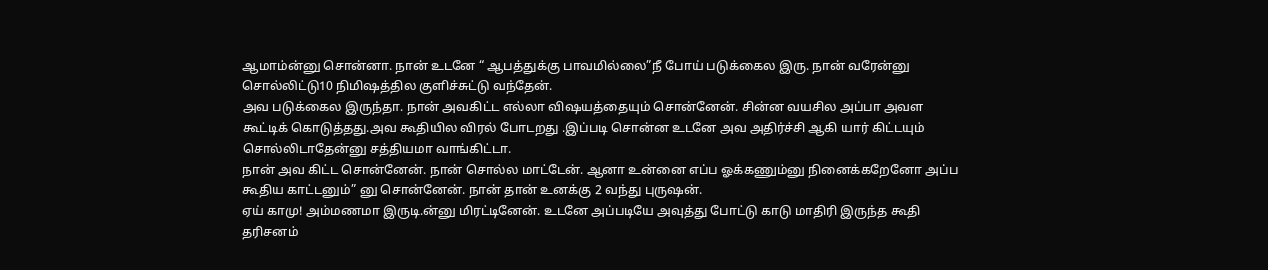ஆமாம்ன்னு சொன்னா. நான் உடனே “ ஆபத்துக்கு பாவமில்லை”நீ போய் படுக்கைல இரு. நான் வரேன்னு சொல்லிட்டு10 நிமிஷத்தில குளிச்சுட்டு வந்தேன்.
அவ படுக்கைல இருந்தா. நான் அவகிட்ட எல்லா விஷயத்தையும் சொன்னேன். சின்ன வயசில அப்பா அவள கூட்டிக் கொடுத்தது.அவ கூதியில விரல் போடறது .இப்படி சொன்ன உடனே அவ அதிர்ச்சி ஆகி யார் கிட்டயும் சொல்லிடாதேன்னு சத்தியமா வாங்கிட்டா.
நான் அவ கிட்ட சொன்னேன். நான் சொல்ல மாட்டேன். ஆனா உன்னை எப்ப ஓக்கணும்னு நினைக்கறேனோ அப்ப கூதிய காட்டனும்” னு சொன்னேன். நான் தான் உனக்கு 2 வந்து புருஷன்.
ஏய் காமு! அம்மணமா இருடி.ன்னு மிரட்டினேன். உடனே அப்படியே அவுத்து போட்டு காடு மாதிரி இருந்த கூதி தரிசனம்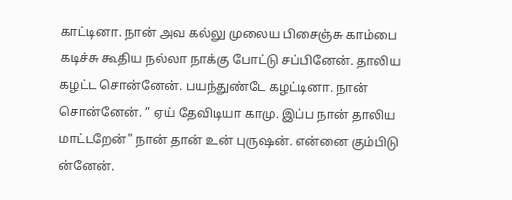காட்டினா. நான் அவ கல்லு முலைய பிசைஞ்சு காம்பை கடிச்சு கூதிய நல்லா நாக்கு போட்டு சப்பினேன். தாலிய கழட்ட சொன்னேன். பயந்துண்டே கழட்டினா. நான் சொன்னேன். “ ஏய் தேவிடியா காமு. இப்ப நான் தாலிய மாட்டறேன்” நான் தான் உன் புருஷன். என்னை கும்பிடு ன்னேன்.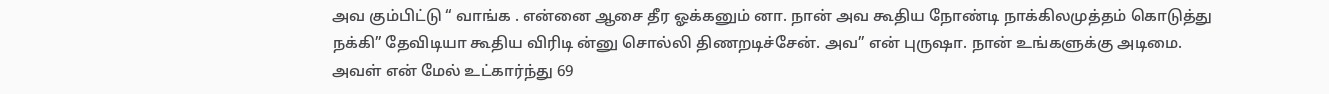அவ கும்பிட்டு “ வாங்க . என்னை ஆசை தீர ஓக்கனும் னா. நான் அவ கூதிய நோண்டி நாக்கிலமுத்தம் கொடுத்து நக்கி” தேவிடியா கூதிய விரிடி ன்னு சொல்லி திணறடிச்சேன். அவ” என் புருஷா. நான் உங்களுக்கு அடிமை. அவள் என் மேல் உட்கார்ந்து 69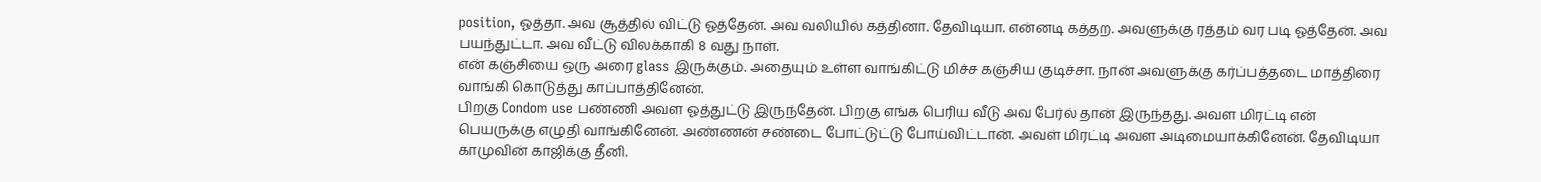position, ஓத்தா. அவ சூத்தில் விட்டு ஓத்தேன். அவ வலியில் கத்தினா. தேவிடியா. என்னடி கத்தற. அவளுக்கு ரத்தம் வர படி ஓத்தேன். அவ பயந்துட்டா. அவ வீட்டு விலக்காகி 8 வது நாள்.
என் கஞ்சியை ஒரு அரை glass இருக்கும். அதையும் உள்ள வாங்கிட்டு மிச்ச கஞ்சிய குடிச்சா. நான் அவளுக்கு கர்ப்பத்தடை மாத்திரை வாங்கி கொடுத்து காப்பாத்தினேன்.
பிறகு Condom use பண்ணி அவள ஓத்துட்டு இருந்தேன். பிறகு எங்க பெரிய வீடு அவ பேர்ல் தான் இருந்தது. அவள மிரட்டி என் பெயருக்கு எழுதி வாங்கினேன். அண்ணன் சண்டை போட்டுட்டு போய்விட்டான். அவள் மிரட்டி அவள அடிமையாக்கினேன். தேவிடியா காமுவின் காஜிக்கு தீனி.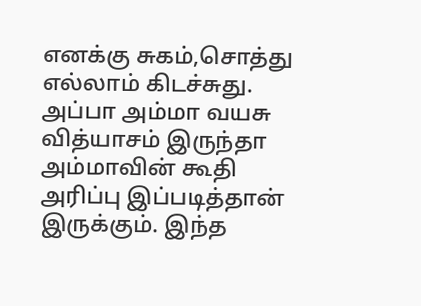எனக்கு சுகம்,சொத்து எல்லாம் கிடச்சுது.
அப்பா அம்மா வயசு வித்யாசம் இருந்தா அம்மாவின் கூதி அரிப்பு இப்படித்தான் இருக்கும். இந்த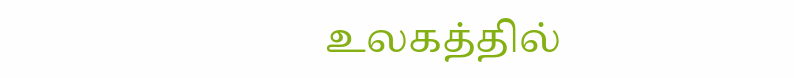உலகத்தில்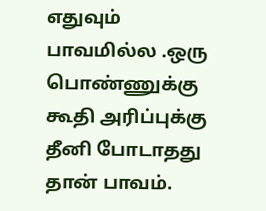எதுவும் பாவமில்ல .ஒரு பொண்ணுக்கு கூதி அரிப்புக்கு தீனி போடாதது தான் பாவம்.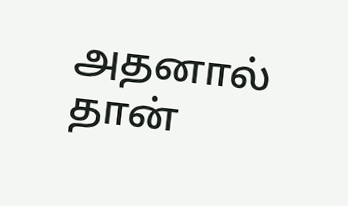அதனால் தான்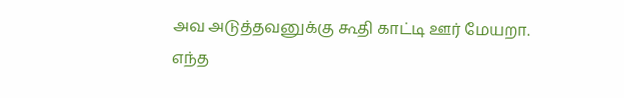அவ அடுத்தவனுக்கு கூதி காட்டி ஊர் மேயறா.
எந்த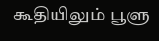கூதியிலும் பூளு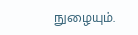நுழையும்.